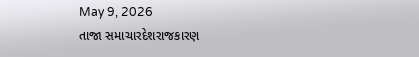May 9, 2026
તાજા સમાચારદેશરાજકારણ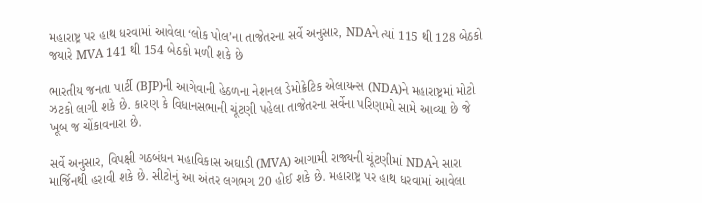મહારાષ્ટ્ર પર હાથ ધરવામાં આવેલા ‘લોક પોલ’ના તાજેતરના સર્વે અનુસાર, NDAને ત્યાં 115 થી 128 બેઠકો જયારે MVA 141 થી 154 બેઠકો મળી શકે છે

ભારતીય જનતા પાર્ટી (BJP)ની આગેવાની હેઠળના નેશનલ ડેમોક્રેટિક એલાયન્સ (NDA)ને મહારાષ્ટ્રમાં મોટો ઝટકો લાગી શકે છે. કારણ કે વિધાનસભાની ચૂંટણી પહેલા તાજેતરના સર્વેના પરિણામો સામે આવ્યા છે જે ખૂબ જ ચોંકાવનારા છે.

સર્વે અનુસાર, વિપક્ષી ગઠબંધન મહાવિકાસ અઘાડી (MVA) આગામી રાજ્યની ચૂંટણીમાં NDAને સારા માર્જિનથી હરાવી શકે છે. સીટોનું આ અંતર લગભગ 20 હોઈ શકે છે. મહારાષ્ટ્ર પર હાથ ધરવામાં આવેલા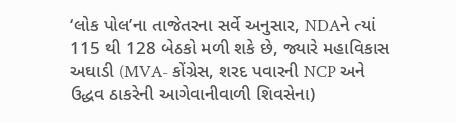‘લોક પોલ’ના તાજેતરના સર્વે અનુસાર, NDAને ત્યાં 115 થી 128 બેઠકો મળી શકે છે, જ્યારે મહાવિકાસ અઘાડી (MVA- કોંગ્રેસ, શરદ પવારની NCP અને ઉદ્ધવ ઠાકરેની આગેવાનીવાળી શિવસેના)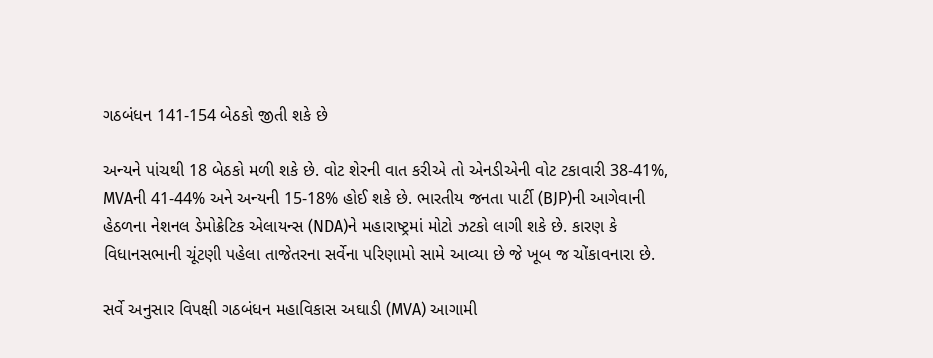ગઠબંધન 141-154 બેઠકો જીતી શકે છે

અન્યને પાંચથી 18 બેઠકો મળી શકે છે. વોટ શેરની વાત કરીએ તો એનડીએની વોટ ટકાવારી 38-41%, MVAની 41-44% અને અન્યની 15-18% હોઈ શકે છે. ભારતીય જનતા પાર્ટી (BJP)ની આગેવાની હેઠળના નેશનલ ડેમોક્રેટિક એલાયન્સ (NDA)ને મહારાષ્ટ્રમાં મોટો ઝટકો લાગી શકે છે. કારણ કે વિધાનસભાની ચૂંટણી પહેલા તાજેતરના સર્વેના પરિણામો સામે આવ્યા છે જે ખૂબ જ ચોંકાવનારા છે.

સર્વે અનુસાર વિપક્ષી ગઠબંધન મહાવિકાસ અઘાડી (MVA) આગામી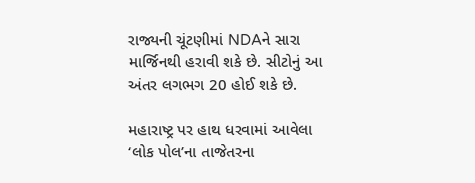રાજ્યની ચૂંટણીમાં NDAને સારા માર્જિનથી હરાવી શકે છે. સીટોનું આ અંતર લગભગ 20 હોઈ શકે છે.

મહારાષ્ટ્ર પર હાથ ધરવામાં આવેલા ‘લોક પોલ’ના તાજેતરના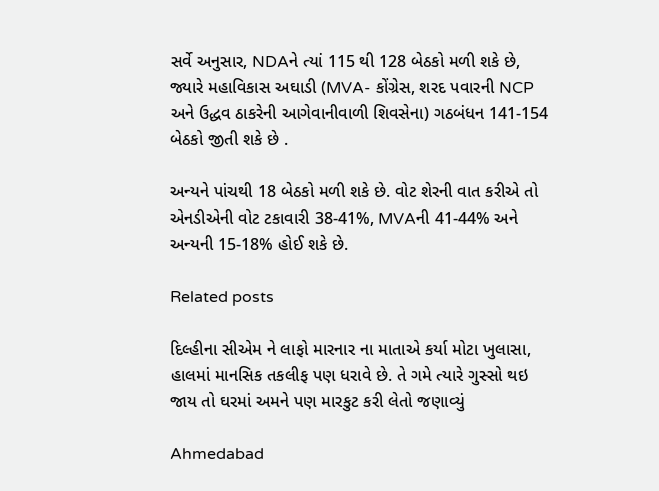સર્વે અનુસાર, NDAને ત્યાં 115 થી 128 બેઠકો મળી શકે છે, જ્યારે મહાવિકાસ અઘાડી (MVA- કોંગ્રેસ, શરદ પવારની NCP અને ઉદ્ધવ ઠાકરેની આગેવાનીવાળી શિવસેના) ગઠબંધન 141-154 બેઠકો જીતી શકે છે .

અન્યને પાંચથી 18 બેઠકો મળી શકે છે. વોટ શેરની વાત કરીએ તો એનડીએની વોટ ટકાવારી 38-41%, MVAની 41-44% અને અન્યની 15-18% હોઈ શકે છે.

Related posts

દિલ્હીના સીએમ ને લાફો મારનાર ના માતાએ કર્યા મોટા ખુલાસા, હાલમાં માનસિક તકલીફ પણ ધરાવે છે. તે ગમે ત્‍યારે ગુસ્‍સો થઇ જાય તો ઘરમાં અમને પણ મારકુટ કરી લેતો જણાવ્યું

Ahmedabad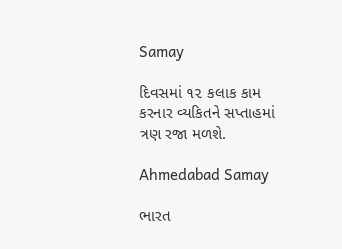Samay

દિવસમાં ૧૨ કલાક કામ કરનાર વ્યકિતને સપ્તાહમાં ત્રણ રજા મળશે.

Ahmedabad Samay

ભારત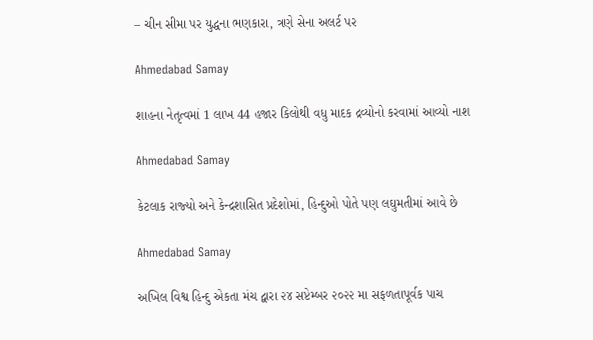– ચીન સીમા પર યુદ્ધના ભણકારા, ત્રણે સેના અલર્ટ પર

Ahmedabad Samay

શાહના નેતૃત્વમાં 1 લાખ 44 હજાર કિલોથી વધુ માદક દ્રવ્યોનો કરવામાં આવ્યો નાશ

Ahmedabad Samay

કેટલાક રાજ્‍યો અને કેન્‍દ્રશાસિત પ્રદેશોમાં, હિન્‍દુઓ પોતે પણ લઘુમતીમાં આવે છે

Ahmedabad Samay

અખિલ વિશ્વ હિન્દુ એકતા મંચ દ્વારા ૨૪ સપ્ટેમ્બર ૨૦૨૨ મા સફળતાપૂર્વક પાચ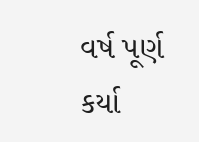વર્ષ પૂર્ણ કર્યા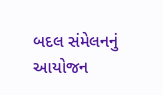બદલ સંમેલનનું આયોજન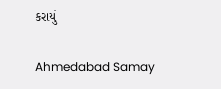કરાયું

Ahmedabad Samay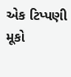એક ટિપ્પણી મૂકો